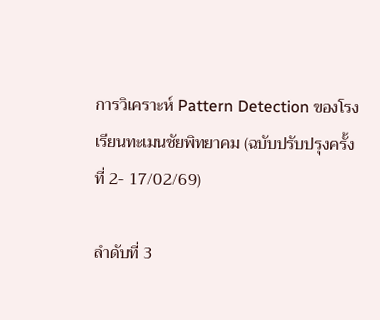การวิเคราะห์ Pattern Detection ของโรงเรียนทะเมนชัยพิทยาคม (ฉบับปรับปรุงครั้งที่ 2- 17/02/69)

ลำดับที่ 3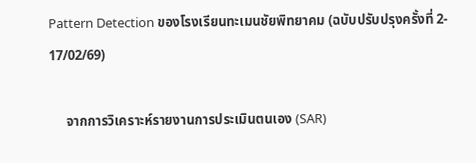Pattern Detection ของโรงเรียนทะเมนชัยพิทยาคม (ฉบับปรับปรุงครั้งที่ 2- 17/02/69)

     จากการวิเคราะห์รายงานการประเมินตนเอง (SAR)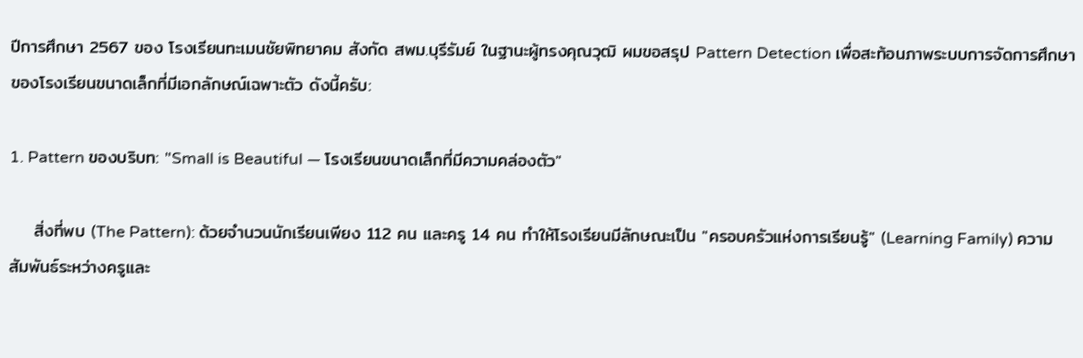ปีการศึกษา 2567 ของ โรงเรียนทะเมนชัยพิทยาคม สังกัด สพม.บุรีรัมย์ ในฐานะผู้ทรงคุณวุฒิ ผมขอสรุป Pattern Detection เพื่อสะท้อนภาพระบบการจัดการศึกษาของโรงเรียนขนาดเล็กที่มีเอกลักษณ์เฉพาะตัว ดังนี้ครับ:

1. Pattern ของบริบท: "Small is Beautiful — โรงเรียนขนาดเล็กที่มีความคล่องตัว"

    สิ่งที่พบ (The Pattern): ด้วยจำนวนนักเรียนเพียง 112 คน และครู 14 คน ทำให้โรงเรียนมีลักษณะเป็น "ครอบครัวแห่งการเรียนรู้" (Learning Family) ความสัมพันธ์ระหว่างครูและ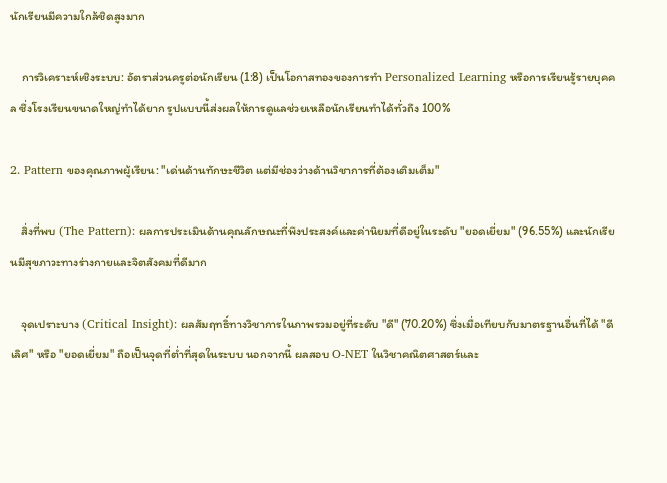นักเรียนมีความใกล้ชิดสูงมาก

    การวิเคราะห์เชิงระบบ: อัตราส่วนครูต่อนักเรียน (1:8) เป็นโอกาสทองของการทำ Personalized Learning หรือการเรียนรู้รายบุคคล ซึ่งโรงเรียนขนาดใหญ่ทำได้ยาก รูปแบบนี้ส่งผลให้การดูแลช่วยเหลือนักเรียนทำได้ทั่วถึง 100%

2. Pattern ของคุณภาพผู้เรียน: "เด่นด้านทักษะชีวิต แต่มีช่องว่างด้านวิชาการที่ต้องเติมเต็ม"

    สิ่งที่พบ (The Pattern): ผลการประเมินด้านคุณลักษณะที่พึงประสงค์และค่านิยมที่ดีอยู่ในระดับ "ยอดเยี่ยม" (96.55%) และนักเรียนมีสุขภาวะทางร่างกายและจิตสังคมที่ดีมาก

    จุดเปราะบาง (Critical Insight): ผลสัมฤทธิ์ทางวิชาการในภาพรวมอยู่ที่ระดับ "ดี" (70.20%) ซึ่งเมื่อเทียบกับมาตรฐานอื่นที่ได้ "ดีเลิศ" หรือ "ยอดเยี่ยม" ถือเป็นจุดที่ต่ำที่สุดในระบบ นอกจากนี้ ผลสอบ O-NET ในวิชาคณิตศาสตร์และ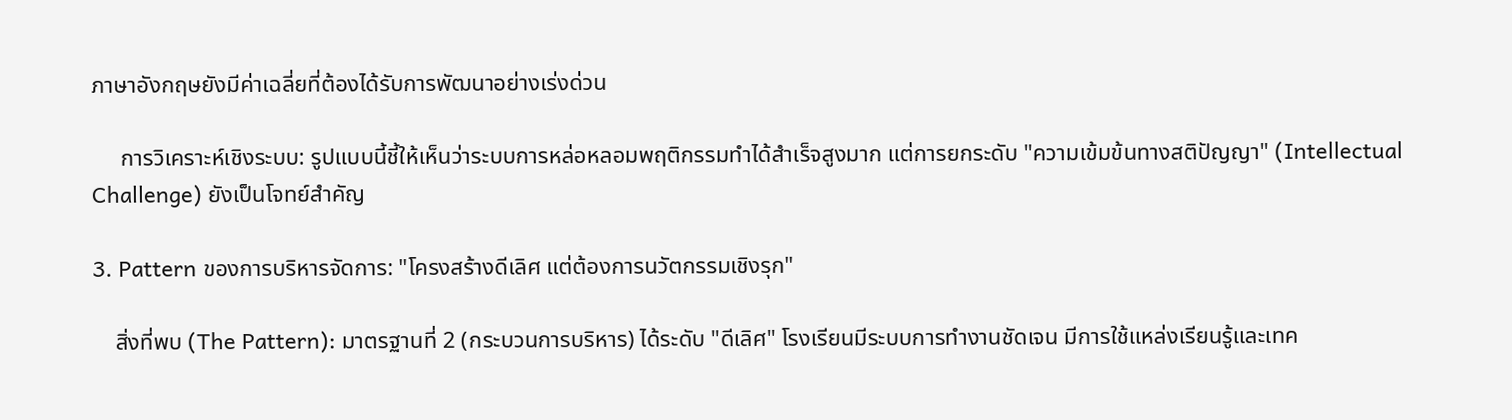ภาษาอังกฤษยังมีค่าเฉลี่ยที่ต้องได้รับการพัฒนาอย่างเร่งด่วน

     การวิเคราะห์เชิงระบบ: รูปแบบนี้ชี้ให้เห็นว่าระบบการหล่อหลอมพฤติกรรมทำได้สำเร็จสูงมาก แต่การยกระดับ "ความเข้มข้นทางสติปัญญา" (Intellectual Challenge) ยังเป็นโจทย์สำคัญ

3. Pattern ของการบริหารจัดการ: "โครงสร้างดีเลิศ แต่ต้องการนวัตกรรมเชิงรุก"

    สิ่งที่พบ (The Pattern): มาตรฐานที่ 2 (กระบวนการบริหาร) ได้ระดับ "ดีเลิศ" โรงเรียนมีระบบการทำงานชัดเจน มีการใช้แหล่งเรียนรู้และเทค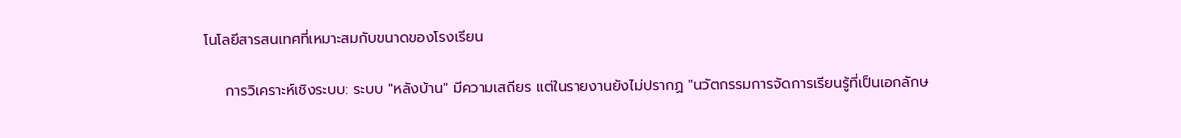โนโลยีสารสนเทศที่เหมาะสมกับขนาดของโรงเรียน

    การวิเคราะห์เชิงระบบ: ระบบ "หลังบ้าน" มีความเสถียร แต่ในรายงานยังไม่ปรากฏ "นวัตกรรมการจัดการเรียนรู้ที่เป็นเอกลักษ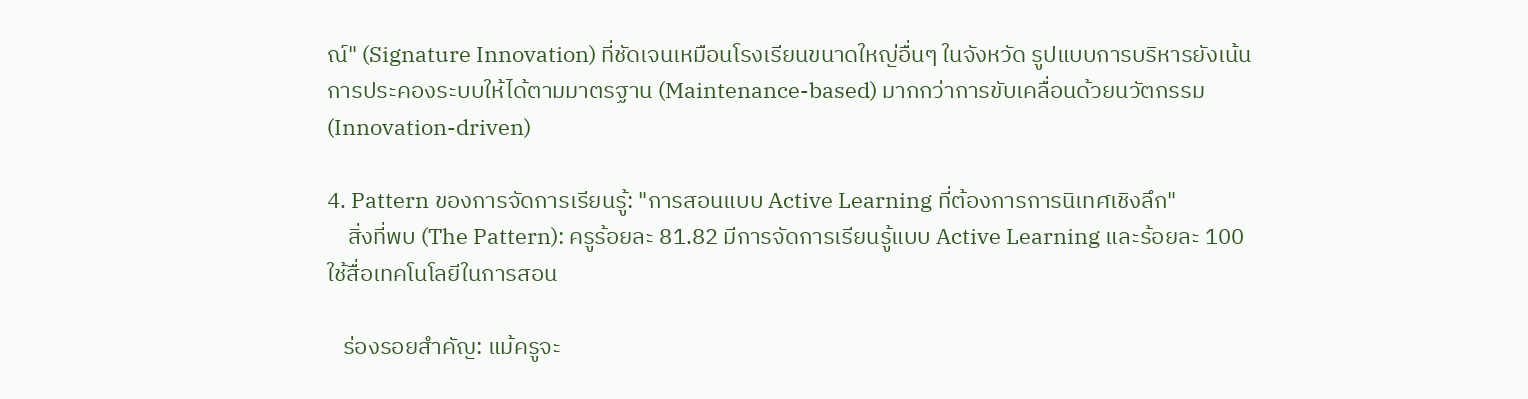ณ์" (Signature Innovation) ที่ชัดเจนเหมือนโรงเรียนขนาดใหญ่อื่นๆ ในจังหวัด รูปแบบการบริหารยังเน้นการประคองระบบให้ได้ตามมาตรฐาน (Maintenance-based) มากกว่าการขับเคลื่อนด้วยนวัตกรรม (Innovation-driven)

4. Pattern ของการจัดการเรียนรู้: "การสอนแบบ Active Learning ที่ต้องการการนิเทศเชิงลึก"
    สิ่งที่พบ (The Pattern): ครูร้อยละ 81.82 มีการจัดการเรียนรู้แบบ Active Learning และร้อยละ 100 ใช้สื่อเทคโนโลยีในการสอน

   ร่องรอยสำคัญ: แม้ครูจะ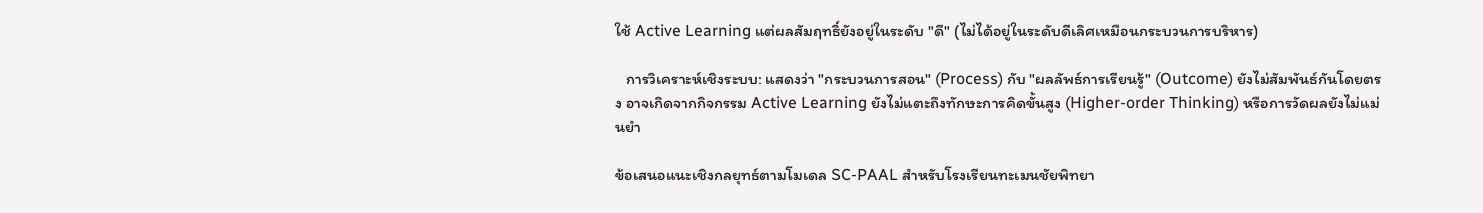ใช้ Active Learning แต่ผลสัมฤทธิ์ยังอยู่ในระดับ "ดี" (ไม่ได้อยู่ในระดับดีเลิศเหมือนกระบวนการบริหาร)

   การวิเคราะห์เชิงระบบ: แสดงว่า "กระบวนการสอน" (Process) กับ "ผลลัพธ์การเรียนรู้" (Outcome) ยังไม่สัมพันธ์กันโดยตรง อาจเกิดจากกิจกรรม Active Learning ยังไม่แตะถึงทักษะการคิดขั้นสูง (Higher-order Thinking) หรือการวัดผลยังไม่แม่นยำ

ข้อเสนอแนะเชิงกลยุทธ์ตามโมเดล SC-PAAL สำหรับโรงเรียนทะเมนชัยพิทยา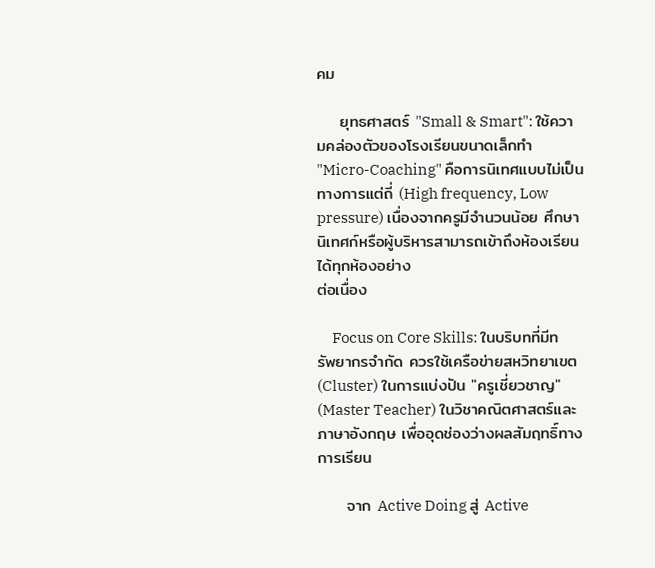คม

    ยุทธศาสตร์ "Small & Smart": ใช้ความคล่องตัวของโรงเรียนขนาดเล็กทำ "Micro-Coaching" คือการนิเทศแบบไม่เป็นทางการแต่ถี่ (High frequency, Low pressure) เนื่องจากครูมีจำนวนน้อย ศึกษานิเทศก์หรือผู้บริหารสามารถเข้าถึงห้องเรียนได้ทุกห้องอย่าง
ต่อเนื่อง

     Focus on Core Skills: ในบริบทที่มีทรัพยากรจำกัด ควรใช้เครือข่ายสหวิทยาเขต (Cluster) ในการแบ่งปัน "ครูเชี่ยวชาญ" (Master Teacher) ในวิชาคณิตศาสตร์และภาษาอังกฤษ เพื่ออุดช่องว่างผลสัมฤทธิ์ทางการเรียน

     จาก Active Doing สู่ Active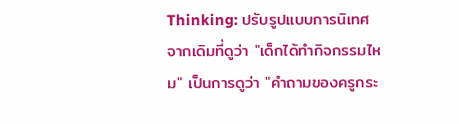Thinking: ปรับรูปแบบการนิเทศจากเดิมที่ดูว่า "เด็กได้ทำกิจกรรมไหม" เป็นการดูว่า "คำถามของครูกระ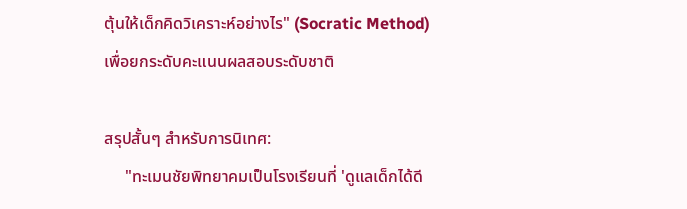ตุ้นให้เด็กคิดวิเคราะห์อย่างไร" (Socratic Method) เพื่อยกระดับคะแนนผลสอบระดับชาติ

สรุปสั้นๆ สำหรับการนิเทศ:
     "ทะเมนชัยพิทยาคมเป็นโรงเรียนที่ 'ดูแลเด็กได้ดี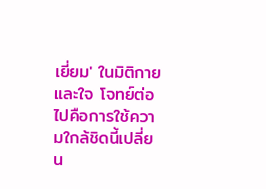เยี่ยม' ในมิติกายและใจ โจทย์ต่อไปคือการใช้ความใกล้ชิดนี้เปลี่ยน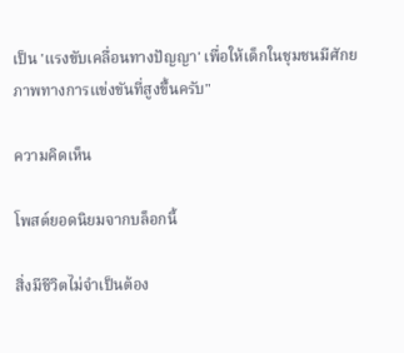เป็น 'แรงขับเคลื่อนทางปัญญา' เพื่อให้เด็กในชุมชนมีศักยภาพทางการแข่งขันที่สูงขึ้นครับ"

ความคิดเห็น

โพสต์ยอดนิยมจากบล็อกนี้

สิ่งมีชีวิตไม่จำเป็นต้อง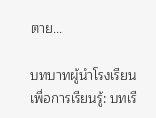ตาย...

บทบาทผู้นำโรงเรียนเพื่อการเรียนรู้: บทเรี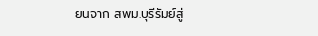ยนจาก สพม.บุรีรัมย์สู่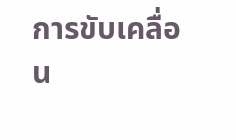การขับเคลื่อน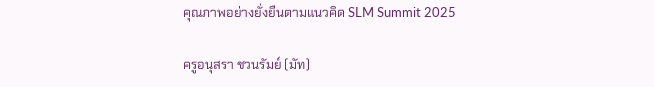คุณภาพอย่างยั่งยืนตามแนวคิด SLM Summit 2025

ครูอนุสรา ชวนรัมย์ (มัท)